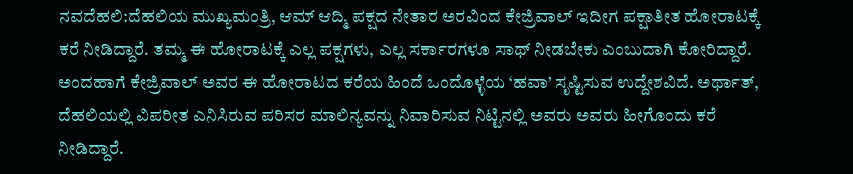ನವದೆಹಲಿ:ದೆಹಲಿಯ ಮುಖ್ಯಮಂತ್ರಿ, ಆಮ್ ಆದ್ಮಿ ಪಕ್ಷದ ನೇತಾರ ಅರವಿಂದ ಕೇಜ್ರಿವಾಲ್ ಇದೀಗ ಪಕ್ಷಾತೀತ ಹೋರಾಟಕ್ಕೆ ಕರೆ ನೀಡಿದ್ದಾರೆ. ತಮ್ಮ ಈ ಹೋರಾಟಕ್ಕೆ ಎಲ್ಲ ಪಕ್ಷಗಳು, ಎಲ್ಲ ಸರ್ಕಾರಗಳೂ ಸಾಥ್ ನೀಡಬೇಕು ಎಂಬುದಾಗಿ ಕೋರಿದ್ದಾರೆ.
ಅಂದಹಾಗೆ ಕೇಜ್ರಿವಾಲ್ ಅವರ ಈ ಹೋರಾಟದ ಕರೆಯ ಹಿಂದೆ ಒಂದೊಳ್ಳೆಯ ‘ಹವಾ’ ಸೃಷ್ಟಿಸುವ ಉದ್ದೇಶವಿದೆ. ಅರ್ಥಾತ್, ದೆಹಲಿಯಲ್ಲಿ ವಿಪರೀತ ಎನಿಸಿರುವ ಪರಿಸರ ಮಾಲಿನ್ಯವನ್ನು ನಿವಾರಿಸುವ ನಿಟ್ಟಿನಲ್ಲಿ ಅವರು ಅವರು ಹೀಗೊಂದು ಕರೆ ನೀಡಿದ್ದಾರೆ.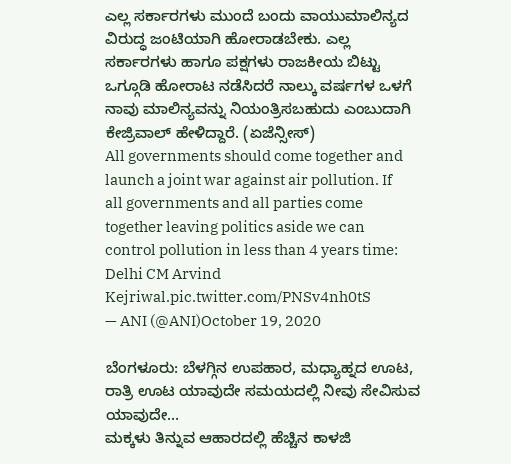ಎಲ್ಲ ಸರ್ಕಾರಗಳು ಮುಂದೆ ಬಂದು ವಾಯುಮಾಲಿನ್ಯದ ವಿರುದ್ಧ ಜಂಟಿಯಾಗಿ ಹೋರಾಡಬೇಕು. ಎಲ್ಲ ಸರ್ಕಾರಗಳು ಹಾಗೂ ಪಕ್ಷಗಳು ರಾಜಕೀಯ ಬಿಟ್ಟು ಒಗ್ಗೂಡಿ ಹೋರಾಟ ನಡೆಸಿದರೆ ನಾಲ್ಕು ವರ್ಷಗಳ ಒಳಗೆ ನಾವು ಮಾಲಿನ್ಯವನ್ನು ನಿಯಂತ್ರಿಸಬಹುದು ಎಂಬುದಾಗಿ ಕೇಜ್ರಿವಾಲ್ ಹೇಳಿದ್ದಾರೆ. (ಏಜೆನ್ಸೀಸ್)
All governments should come together and launch a joint war against air pollution. If all governments and all parties come together leaving politics aside we can control pollution in less than 4 years time: Delhi CM Arvind Kejriwal.pic.twitter.com/PNSv4nh0tS
— ANI (@ANI)October 19, 2020

ಬೆಂಗಳೂರು: ಬೆಳಗ್ಗಿನ ಉಪಹಾರ, ಮಧ್ಯಾಹ್ನದ ಊಟ, ರಾತ್ರಿ ಊಟ ಯಾವುದೇ ಸಮಯದಲ್ಲಿ ನೀವು ಸೇವಿಸುವ ಯಾವುದೇ…
ಮಕ್ಕಳು ತಿನ್ನುವ ಆಹಾರದಲ್ಲಿ ಹೆಚ್ಚಿನ ಕಾಳಜಿ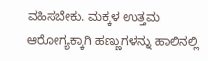ವಹಿಸಬೇಕು. ಮಕ್ಕಳ ಉತ್ತಮ ಆರೋಗ್ಯಕ್ಕಾಗಿ ಹಣ್ಣುಗಳನ್ನು ಹಾಲಿನಲ್ಲಿ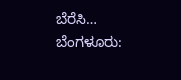ಬೆರೆಸಿ…
ಬೆಂಗಳೂರು: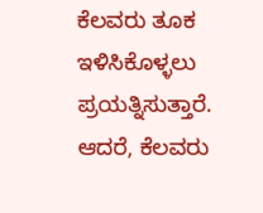ಕೆಲವರು ತೂಕ ಇಳಿಸಿಕೊಳ್ಳಲು ಪ್ರಯತ್ನಿಸುತ್ತಾರೆ. ಆದರೆ, ಕೆಲವರು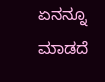ಏನನ್ನೂ ಮಾಡದೆ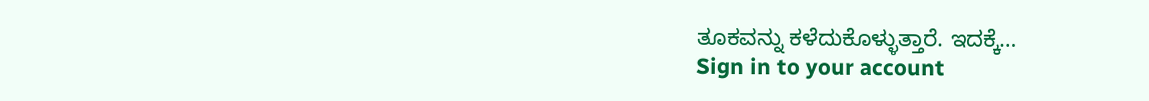ತೂಕವನ್ನು ಕಳೆದುಕೊಳ್ಳುತ್ತಾರೆ. ಇದಕ್ಕೆ…
Sign in to your account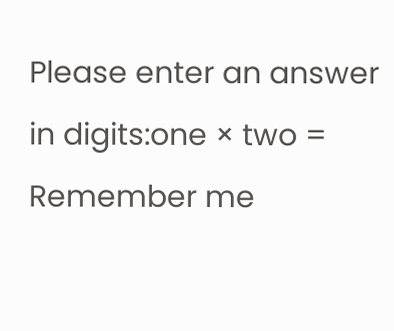Please enter an answer in digits:one × two =
Remember me